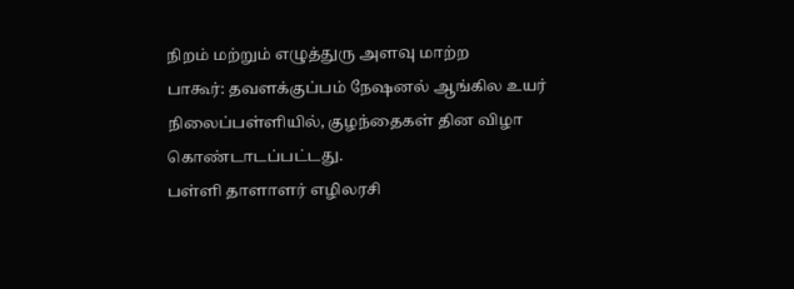நிறம் மற்றும் எழுத்துரு அளவு மாற்ற
பாகூர்: தவளக்குப்பம் நேஷனல் ஆங்கில உயர் நிலைப்பள்ளியில், குழந்தைகள் தின விழா கொண்டாடப்பட்டது.
பள்ளி தாளாளர் எழிலரசி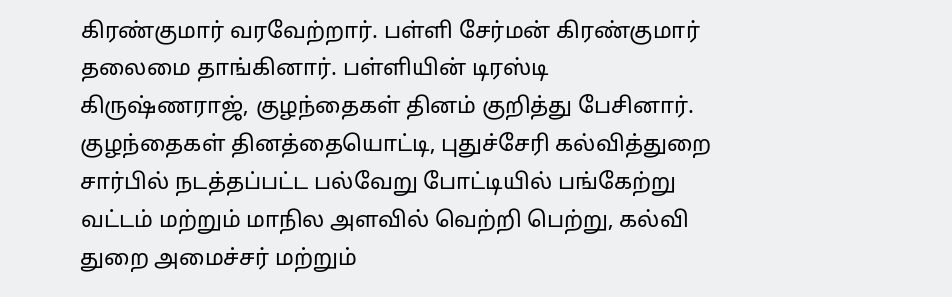கிரண்குமார் வரவேற்றார். பள்ளி சேர்மன் கிரண்குமார் தலைமை தாங்கினார். பள்ளியின் டிரஸ்டி கிருஷ்ணராஜ், குழந்தைகள் தினம் குறித்து பேசினார்.
குழந்தைகள் தினத்தையொட்டி, புதுச்சேரி கல்வித்துறை சார்பில் நடத்தப்பட்ட பல்வேறு போட்டியில் பங்கேற்று வட்டம் மற்றும் மாநில அளவில் வெற்றி பெற்று, கல்வி துறை அமைச்சர் மற்றும்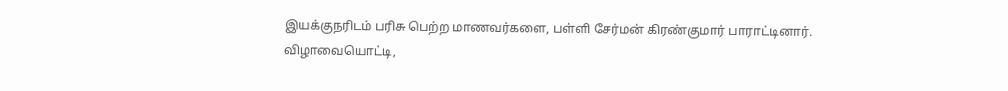இயக்குநரிடம் பரிசு பெற்ற மாணவர்களை, பள்ளி சேர்மன் கிரண்குமார் பாராட்டினார்.
விழாவையொட்டி,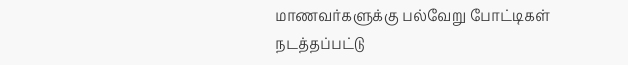மாணவர்களுக்கு பல்வேறு போட்டிகள் நடத்தப்பட்டு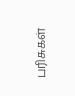பரிசுகள்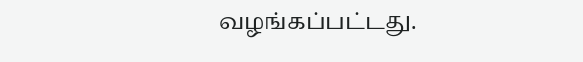வழங்கப்பட்டது.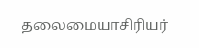தலைமையாசிரியர்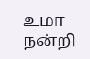உமா நன்றி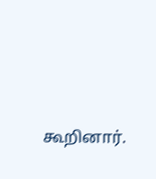கூறினார்.